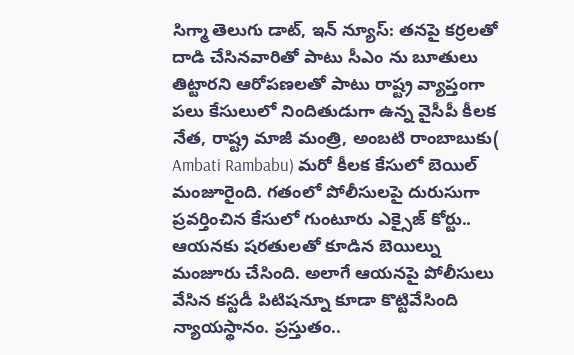సిగ్మా తెలుగు డాట్, ఇన్ న్యూస్: తనపై కర్రలతో దాడి చేసినవారితో పాటు సీఎం ను బూతులు తిట్టారని ఆరోపణలతో పాటు రాష్ట్ర వ్యాప్తంగా పలు కేసులులో నిందితుడుగా ఉన్న వైసీపీ కీలక నేత, రాష్ట్ర మాజీ మంత్రి, అంబటి రాంబాబుకు( Ambati Rambabu) మరో కీలక కేసులో బెయిల్ మంజూరైంది. గతంలో పోలీసులపై దురుసుగా ప్రవర్తించిన కేసులో గుంటూరు ఎక్సైజ్ కోర్టు.. ఆయనకు షరతులతో కూడిన బెయిల్ను మంజూరు చేసింది. అలాగే ఆయనపై పోలీసులు వేసిన కస్టడీ పిటిషన్నూ కూడా కొట్టివేసింది న్యాయస్థానం. ప్రస్తుతం..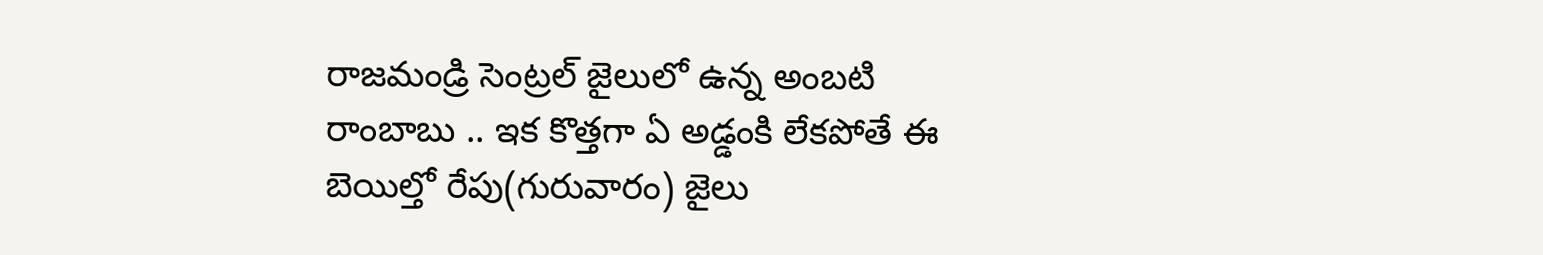రాజమండ్రి సెంట్రల్ జైలులో ఉన్న అంబటి రాంబాబు .. ఇక కొత్తగా ఏ అడ్డంకి లేకపోతే ఈ బెయిల్తో రేపు(గురువారం) జైలు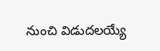నుంచి విడుదలయ్యే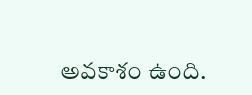అవకాశం ఉంది.